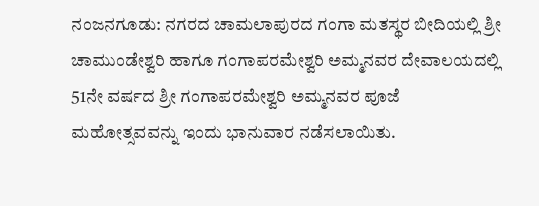ನಂಜನಗೂಡು: ನಗರದ ಚಾಮಲಾಪುರದ ಗಂಗಾ ಮತಸ್ಥರ ಬೀದಿಯಲ್ಲಿ ಶ್ರೀ ಚಾಮುಂಡೇಶ್ವರಿ ಹಾಗೂ ಗಂಗಾಪರಮೇಶ್ವರಿ ಅಮ್ಮನವರ ದೇವಾಲಯದಲ್ಲಿ 51ನೇ ವರ್ಷದ ಶ್ರೀ ಗಂಗಾಪರಮೇಶ್ವರಿ ಅಮ್ಮನವರ ಪೂಜೆ ಮಹೋತ್ಸವವನ್ನು ಇಂದು ಭಾನುವಾರ ನಡೆಸಲಾಯಿತು.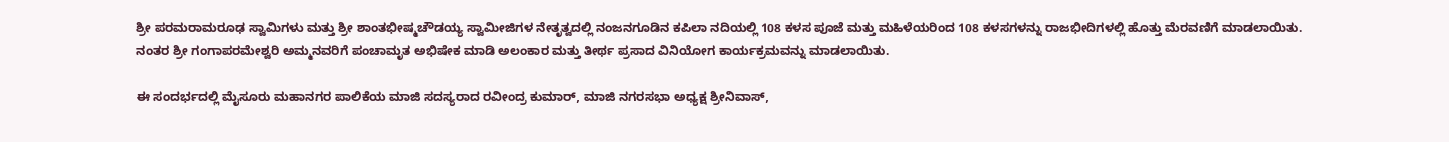ಶ್ರೀ ಪರಮರಾಮರೂಢ ಸ್ವಾಮಿಗಳು ಮತ್ತು ಶ್ರೀ ಶಾಂತಭೀಷ್ಮಚೌಡಯ್ಯ ಸ್ವಾಮೀಜಿಗಳ ನೇತೃತ್ವದಲ್ಲಿ ನಂಜನಗೂಡಿನ ಕಪಿಲಾ ನದಿಯಲ್ಲಿ 108 ಕಳಸ ಪೂಜೆ ಮತ್ತು ಮಹಿಳೆಯರಿಂದ 108 ಕಳಸಗಳನ್ನು ರಾಜಭೀದಿಗಳಲ್ಲಿ ಹೊತ್ತು ಮೆರವಣಿಗೆ ಮಾಡಲಾಯಿತು. ನಂತರ ಶ್ರೀ ಗಂಗಾಪರಮೇಶ್ವರಿ ಅಮ್ಮನವರಿಗೆ ಪಂಚಾಮೃತ ಅಭಿಷೇಕ ಮಾಡಿ ಅಲಂಕಾರ ಮತ್ತು ತೀರ್ಥ ಪ್ರಸಾದ ವಿನಿಯೋಗ ಕಾರ್ಯಕ್ರಮವನ್ನು ಮಾಡಲಾಯಿತು.

ಈ ಸಂದರ್ಭದಲ್ಲಿ ಮೈಸೂರು ಮಹಾನಗರ ಪಾಲಿಕೆಯ ಮಾಜಿ ಸದಸ್ಯರಾದ ರವೀಂದ್ರ ಕುಮಾರ್, ಮಾಜಿ ನಗರಸಭಾ ಅಧ್ಯಕ್ಷ ಶ್ರೀನಿವಾಸ್,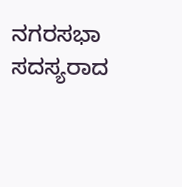ನಗರಸಭಾ ಸದಸ್ಯರಾದ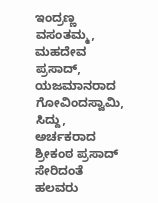ಇಂದ್ರಣ್ಣ ವಸಂತಮ್ಮ, ಮಹದೇವ ಪ್ರಸಾದ್, ಯಜಮಾನರಾದ ಗೋವಿಂದಸ್ವಾಮಿ, ಸಿದ್ದು, ಅರ್ಚಕರಾದ ಶ್ರೀಕಂಠ ಪ್ರಸಾದ್ ಸೇರಿದಂತೆ ಹಲವರು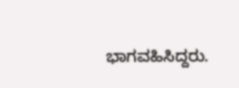ಭಾಗವಹಿಸಿದ್ದರು.